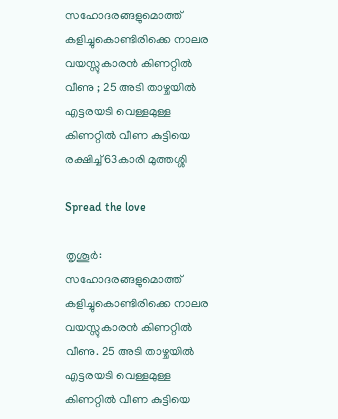സഹോദരങ്ങളുമൊത്ത് കളിച്ചുകൊണ്ടിരിക്കെ നാലര വയസ്സുകാരന്‍ കിണറ്റില്‍ വീണു ; 25 അടി താഴ്ചയില്‍ എട്ടരയടി വെള്ളമുള്ള കിണറ്റില്‍ വീണ കുട്ടിയെ രക്ഷിച്ച് 63കാരി മുത്തശ്ശി

Spread the love

തൃശൂര്‍: സഹോദരങ്ങളുമൊത്ത് കളിച്ചുകൊണ്ടിരിക്കെ നാലര വയസ്സുകാരന്‍ കിണറ്റില്‍ വീണു. 25 അടി താഴ്ചയില്‍ എട്ടരയടി വെള്ളമുള്ള കിണറ്റില്‍ വീണ കുട്ടിയെ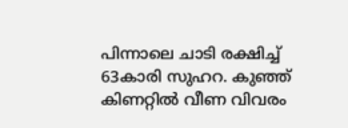പിന്നാലെ ചാടി രക്ഷിച്ച് 63കാരി സുഹറ. കുഞ്ഞ് കിണറ്റില്‍ വീണ വിവരം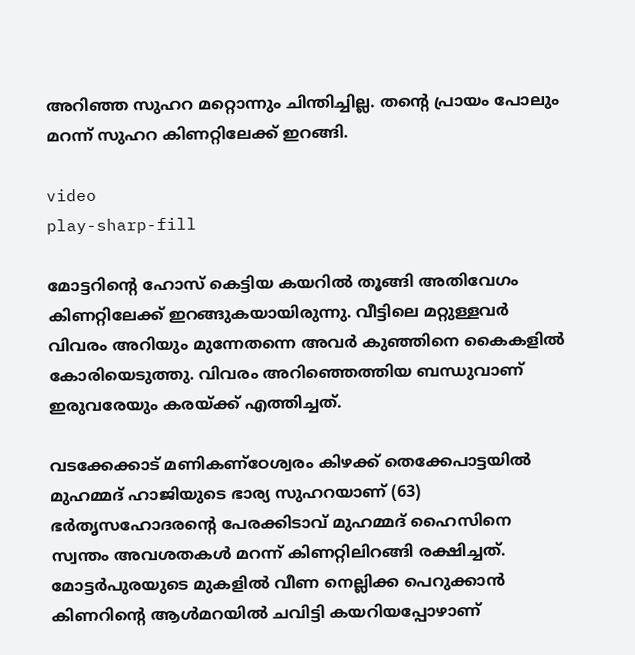അറിഞ്ഞ സുഹറ മറ്റൊന്നും ചിന്തിച്ചില്ല. തന്റെ പ്രായം പോലും മറന്ന് സുഹറ കിണറ്റിലേക്ക് ഇറങ്ങി.

video
play-sharp-fill

മോട്ടറിന്റെ ഹോസ് കെട്ടിയ കയറില്‍ തൂങ്ങി അതിവേഗം കിണറ്റിലേക്ക് ഇറങ്ങുകയായിരുന്നു. വീട്ടിലെ മറ്റുള്ളവര്‍ വിവരം അറിയും മുന്നേതന്നെ അവര്‍ കുഞ്ഞിനെ കൈകളില്‍ കോരിയെടുത്തു. വിവരം അറിഞ്ഞെത്തിയ ബന്ധുവാണ് ഇരുവരേയും കരയ്ക്ക് എത്തിച്ചത്.

വടക്കേക്കാട് മണികണ്‌ഠേശ്വരം കിഴക്ക് തെക്കേപാട്ടയില്‍ മുഹമ്മദ് ഹാജിയുടെ ഭാര്യ സുഹറയാണ് (63) ഭര്‍തൃസഹോദരന്റെ പേരക്കിടാവ് മുഹമ്മദ് ഹൈസിനെ സ്വന്തം അവശതകള്‍ മറന്ന് കിണറ്റിലിറങ്ങി രക്ഷിച്ചത്. മോട്ടര്‍പുരയുടെ മുകളില്‍ വീണ നെല്ലിക്ക പെറുക്കാന്‍ കിണറിന്റെ ആള്‍മറയില്‍ ചവിട്ടി കയറിയപ്പോഴാണ്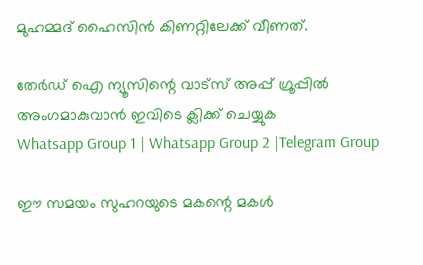മുഹമ്മദ് ഹൈസിന്‍ കിണറ്റിലേക്ക് വീണത്.

തേർഡ് ഐ ന്യൂസിന്റെ വാട്സ് അപ്പ് ഗ്രൂപ്പിൽ അംഗമാകുവാൻ ഇവിടെ ക്ലിക്ക് ചെയ്യുക
Whatsapp Group 1 | Whatsapp Group 2 |Telegram Group

ഈ സമയം സുഹറയുടെ മകന്റെ മകള്‍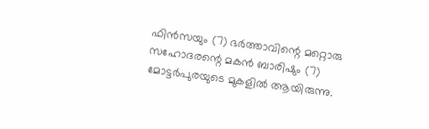ഫിന്‍സയും (7) ഭര്‍ത്താവിന്റെ മറ്റൊരു സഹോദരന്റെ മകന്‍ ബാരിഷും (7) മോട്ടര്‍പുരയുടെ മുകളില്‍ ആയിരുന്നു.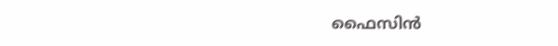ഫൈസിന്‍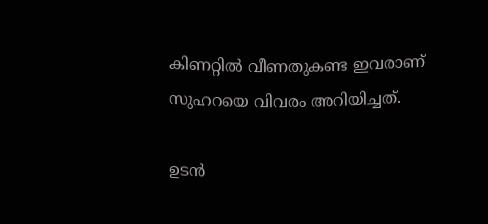കിണറ്റില്‍ വീണതുകണ്ട ഇവരാണ് സുഹറയെ വിവരം അറിയിച്ചത്.

ഉടന്‍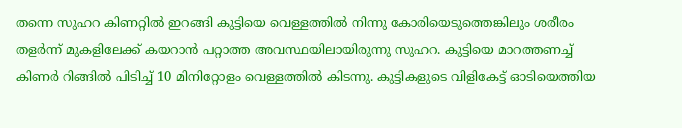തന്നെ സുഹറ കിണറ്റില്‍ ഇറങ്ങി കുട്ടിയെ വെള്ളത്തില്‍ നിന്നു കോരിയെടുത്തെങ്കിലും ശരീരം തളര്‍ന്ന് മുകളിലേക്ക് കയറാന്‍ പറ്റാത്ത അവസ്ഥയിലായിരുന്നു സുഹറ. കുട്ടിയെ മാറത്തണച്ച് കിണര്‍ റിങ്ങില്‍ പിടിച്ച് 10 മിനിറ്റോളം വെള്ളത്തില്‍ കിടന്നു. കുട്ടികളുടെ വിളികേട്ട് ഓടിയെത്തിയ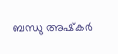ബന്ധു അഷ്‌കര്‍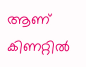ആണ് കിണറ്റില്‍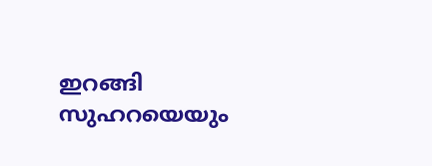ഇറങ്ങി സുഹറയെയും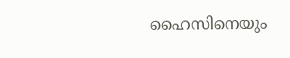ഹൈസിനെയും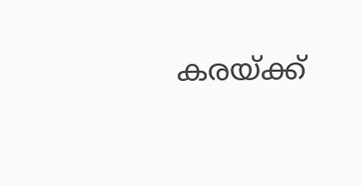കരയ്ക്ക്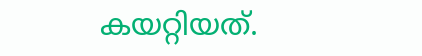കയറ്റിയത്.